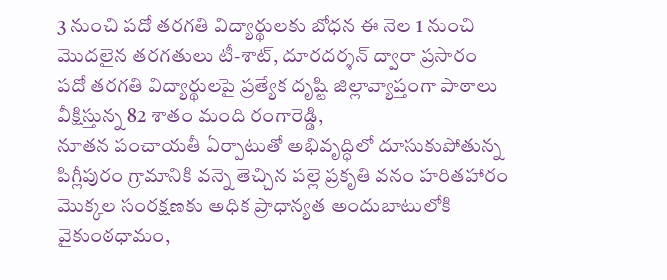3 నుంచి పదో తరగతి విద్యార్థులకు బోధన ఈ నెల 1 నుంచి మొదలైన తరగతులు టీ-శాట్, దూరదర్శన్ ద్వారా ప్రసారం పదో తరగతి విద్యార్థులపై ప్రత్యేక దృష్టి జిల్లావ్యాప్తంగా పాఠాలు వీక్షిస్తున్న 82 శాతం మంది రంగారెడ్డి,
నూతన పంచాయతీ ఏర్పాటుతో అభివృద్ధిలో దూసుకుపోతున్న పిగ్లీపురం గ్రామానికి వన్నె తెచ్చిన పల్లె ప్రకృతి వనం హరితహారం మొక్కల సంరక్షణకు అధిక ప్రాధాన్యత అందుబాటులోకి వైకుంఠధామం,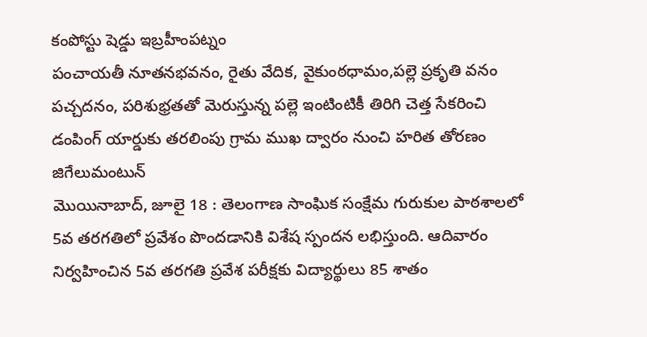కంపోస్టు షెడ్డు ఇబ్రహీంపట్నం
పంచాయతీ నూతనభవనం, రైతు వేదిక, వైకుంఠధామం,పల్లె ప్రకృతి వనం పచ్చదనం, పరిశుభ్రతతో మెరుస్తున్న పల్లె ఇంటింటికీ తిరిగి చెత్త సేకరించి డంపింగ్ యార్డుకు తరలింపు గ్రామ ముఖ ద్వారం నుంచి హరిత తోరణం జిగేలుమంటున్
మొయినాబాద్, జూలై 18 : తెలంగాణ సాంఘిక సంక్షేమ గురుకుల పాఠశాలలో 5వ తరగతిలో ప్రవేశం పొందడానికి విశేష స్పందన లభిస్తుంది. ఆదివారం నిర్వహించిన 5వ తరగతి ప్రవేశ పరీక్షకు విద్యార్థులు 85 శాతం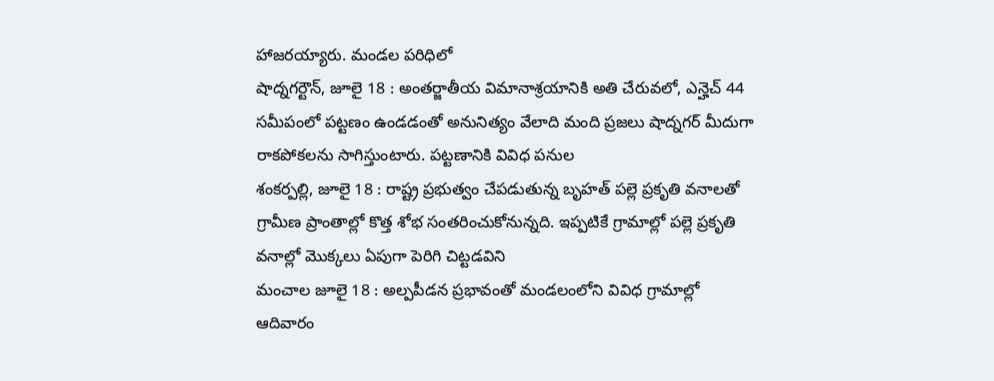హాజరయ్యారు. మండల పరిధిలో
షాద్నగర్టౌన్, జూలై 18 : అంతర్జాతీయ విమానాశ్రయానికి అతి చేరువలో, ఎన్హెచ్ 44 సమీపంలో పట్టణం ఉండడంతో అనునిత్యం వేలాది మంది ప్రజలు షాద్నగర్ మీదుగా రాకపోకలను సాగిస్తుంటారు. పట్టణానికి వివిధ పనుల
శంకర్పల్లి, జూలై 18 : రాష్ట్ర ప్రభుత్వం చేపడుతున్న బృహత్ పల్లె ప్రకృతి వనాలతో గ్రామీణ ప్రాంతాల్లో కొత్త శోభ సంతరించుకోనున్నది. ఇప్పటికే గ్రామాల్లో పల్లె ప్రకృతి వనాల్లో మొక్కలు ఏపుగా పెరిగి చిట్టడవిని
మంచాల జూలై 18 : అల్పపీడన ప్రభావంతో మండలంలోని వివిధ గ్రామాల్లో ఆదివారం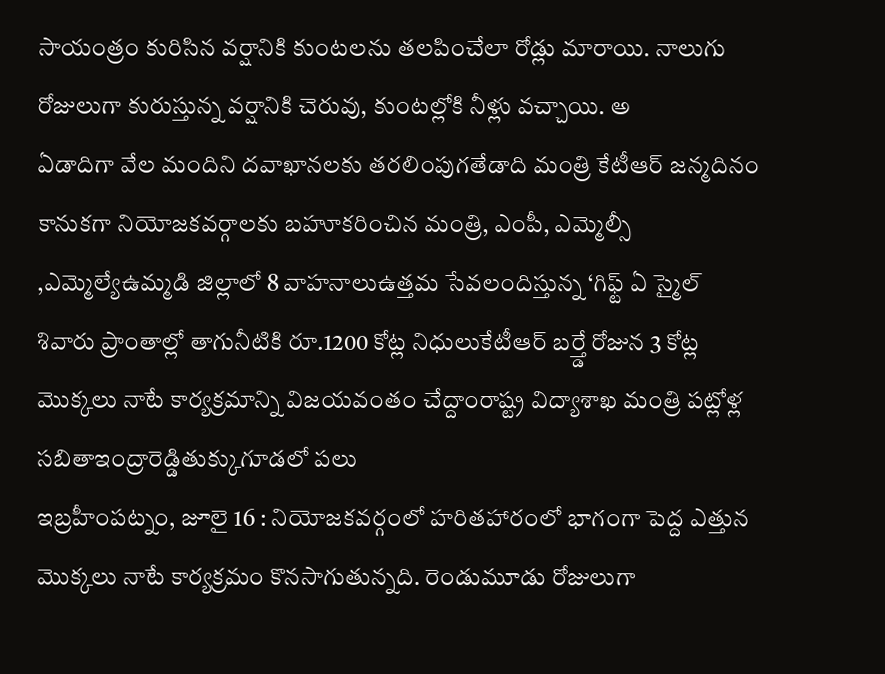సాయంత్రం కురిసిన వర్షానికి కుంటలను తలపించేలా రోడ్లు మారాయి. నాలుగు రోజులుగా కురుస్తున్న వర్షానికి చెరువు, కుంటల్లోకి నీళ్లు వచ్చాయి. అ
ఏడాదిగా వేల మందిని దవాఖానలకు తరలింపుగతేడాది మంత్రి కేటీఆర్ జన్మదినం కానుకగా నియోజకవర్గాలకు బహూకరించిన మంత్రి, ఎంపీ, ఎమ్మెల్సీ ,ఎమ్మెల్యేఉమ్మడి జిల్లాలో 8 వాహనాలుఉత్తమ సేవలందిస్తున్న ‘గిఫ్ట్ ఏ స్మైల్
శివారు ప్రాంతాల్లో తాగునీటికి రూ.1200 కోట్ల నిధులుకేటీఆర్ బర్త్డే రోజున 3 కోట్ల మొక్కలు నాటే కార్యక్రమాన్ని విజయవంతం చేద్దాంరాష్ట్ర విద్యాశాఖ మంత్రి పట్లోళ్ల సబితాఇంద్రారెడ్డితుక్కుగూడలో పలు
ఇబ్రహీంపట్నం, జూలై 16 : నియోజకవర్గంలో హరితహారంలో భాగంగా పెద్ద ఎత్తున మొక్కలు నాటే కార్యక్రమం కొనసాగుతున్నది. రెండుమూడు రోజులుగా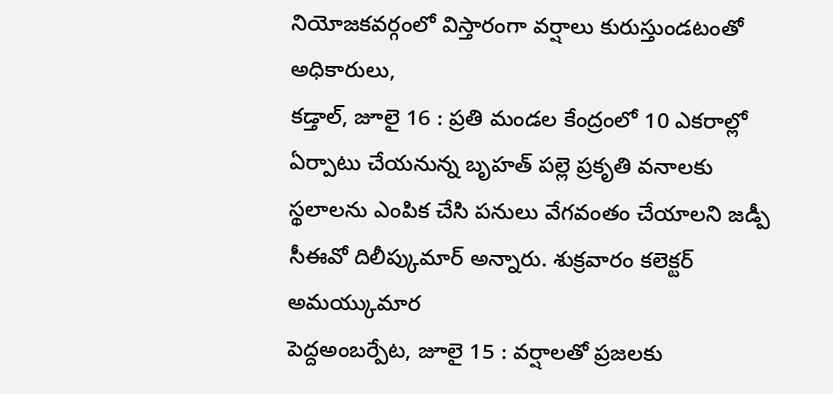నియోజకవర్గంలో విస్తారంగా వర్షాలు కురుస్తుండటంతో అధికారులు,
కడ్తాల్, జూలై 16 : ప్రతి మండల కేంద్రంలో 10 ఎకరాల్లో ఏర్పాటు చేయనున్న బృహత్ పల్లె ప్రకృతి వనాలకు స్థలాలను ఎంపిక చేసి పనులు వేగవంతం చేయాలని జడ్పీ సీఈవో దిలీప్కుమార్ అన్నారు. శుక్రవారం కలెక్టర్ అమయ్కుమార
పెద్దఅంబర్పేట, జూలై 15 : వర్షాలతో ప్రజలకు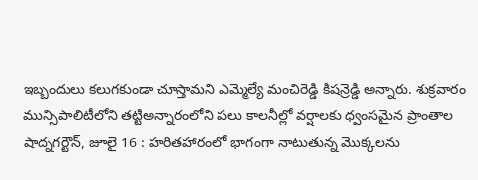ఇబ్బందులు కలుగకుండా చూస్తామని ఎమ్మెల్యే మంచిరెడ్డి కిషన్రెడ్డి అన్నారు. శుక్రవారం మున్సిపాలిటీలోని తట్టిఅన్నారంలోని పలు కాలనీల్లో వర్షాలకు ధ్వంసమైన ప్రాంతాల
షాద్నగర్టౌన్, జూలై 16 : హరితహారంలో భాగంగా నాటుతున్న మొక్కలను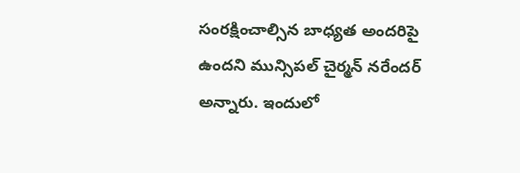సంరక్షించాల్సిన బాధ్యత అందరిపై ఉందని మున్సిపల్ చైర్మన్ నరేందర్ అన్నారు. ఇందులో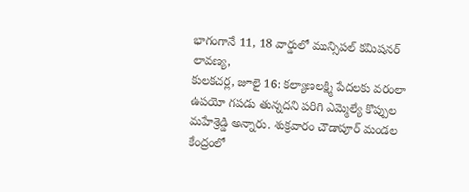భాగంగానే 11, 18 వార్డులో మున్సిపల్ కమిషనర్ లావణ్య,
కులకచర్ల, జూలై 16: కల్యాణలక్ష్మి పేదలకు వరంలా ఉపయో గపడు తున్నదని పరిగి ఎమ్మెల్యే కొప్పుల మహేశ్రెడ్డి అన్నారు. శుక్రవారం చౌడాపూర్ మండల కేంద్రంలో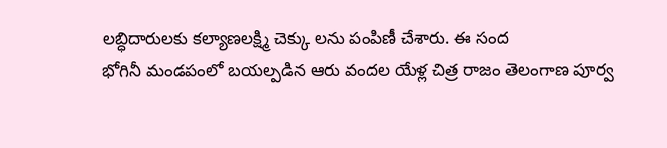లబ్ధిదారులకు కల్యాణలక్ష్మి చెక్కు లను పంపిణీ చేశారు. ఈ సంద
భోగినీ మండపంలో బయల్పడిన ఆరు వందల యేళ్ల చిత్ర రాజం తెలంగాణ పూర్వ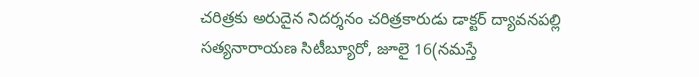చరిత్రకు అరుదైన నిదర్శనం చరిత్రకారుడు డాక్టర్ ద్యావనపల్లి సత్యనారాయణ సిటీబ్యూరో, జూలై 16(నమస్తే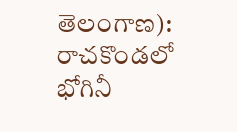తెలంగాణ): రాచకొండలో భోగినీ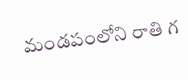మండపంలోని రాతి గ